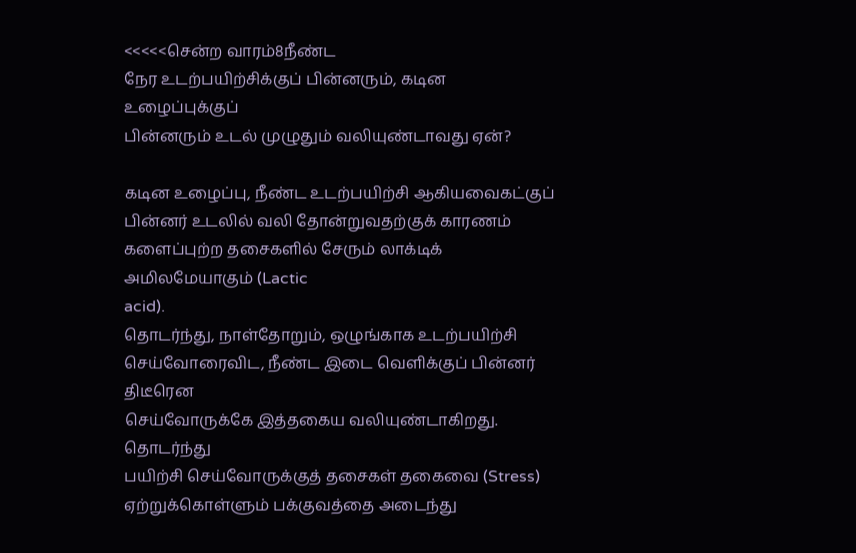<<<<<சென்ற வாரம்8நீண்ட
நேர உடற்பயிற்சிக்குப் பின்னரும், கடின உழைப்புக்குப்
பின்னரும் உடல் முழுதும் வலியுண்டாவது ஏன்?

கடின உழைப்பு, நீண்ட உடற்பயிற்சி ஆகியவைகட்குப்
பின்னர் உடலில் வலி தோன்றுவதற்குக் காரணம்
களைப்புற்ற தசைகளில் சேரும் லாக்டிக் அமிலமேயாகும் (Lactic
acid).
தொடர்ந்து, நாள்தோறும், ஒழுங்காக உடற்பயிற்சி
செய்வோரைவிட, நீண்ட இடை வெளிக்குப் பின்னர் திடீரென
செய்வோருக்கே இத்தகைய வலியுண்டாகிறது. தொடர்ந்து
பயிற்சி செய்வோருக்குத் தசைகள் தகைவை (Stress)
ஏற்றுக்கொள்ளும் பக்குவத்தை அடைந்து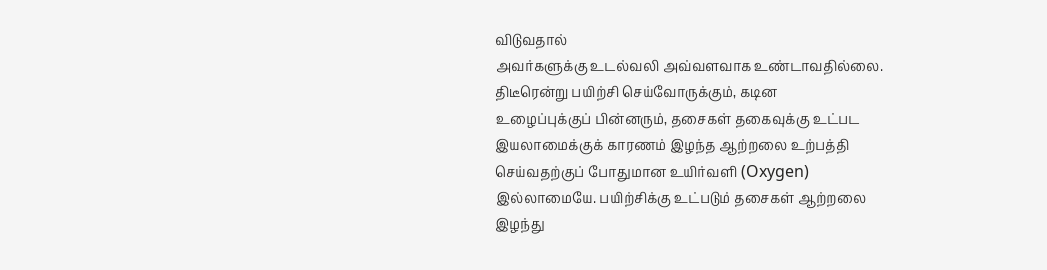விடுவதால்
அவர்களுக்கு உடல்வலி அவ்வளவாக உண்டாவதில்லை.
திடீரென்று பயிற்சி செய்வோருக்கும், கடின
உழைப்புக்குப் பின்னரும், தசைகள் தகைவுக்கு உட்பட
இயலாமைக்குக் காரணம் இழந்த ஆற்றலை உற்பத்தி
செய்வதற்குப் போதுமான உயிர்வளி (Oxygen)
இல்லாமையே. பயிற்சிக்கு உட்படும் தசைகள் ஆற்றலை
இழந்து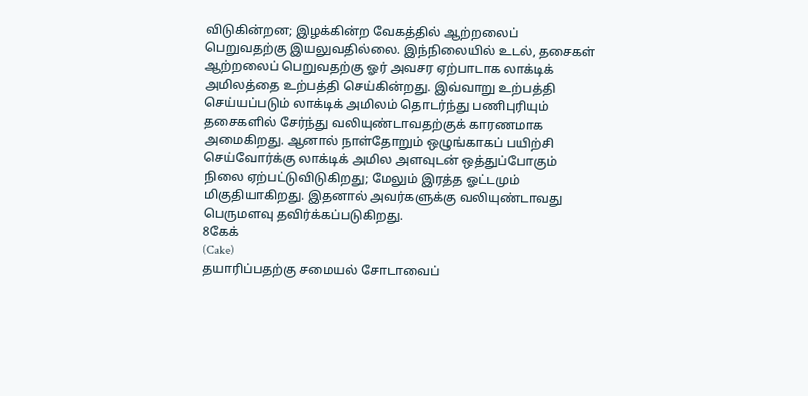விடுகின்றன; இழக்கின்ற வேகத்தில் ஆற்றலைப்
பெறுவதற்கு இயலுவதில்லை. இந்நிலையில் உடல், தசைகள்
ஆற்றலைப் பெறுவதற்கு ஓர் அவசர ஏற்பாடாக லாக்டிக்
அமிலத்தை உற்பத்தி செய்கின்றது. இவ்வாறு உற்பத்தி
செய்யப்படும் லாக்டிக் அமிலம் தொடர்ந்து பணிபுரியும்
தசைகளில் சேர்ந்து வலியுண்டாவதற்குக் காரணமாக
அமைகிறது. ஆனால் நாள்தோறும் ஒழுங்காகப் பயிற்சி
செய்வோர்க்கு லாக்டிக் அமில அளவுடன் ஒத்துப்போகும்
நிலை ஏற்பட்டுவிடுகிறது; மேலும் இரத்த ஓட்டமும்
மிகுதியாகிறது. இதனால் அவர்களுக்கு வலியுண்டாவது
பெருமளவு தவிர்க்கப்படுகிறது.
8கேக்
(Cake)
தயாரிப்பதற்கு சமையல் சோடாவைப்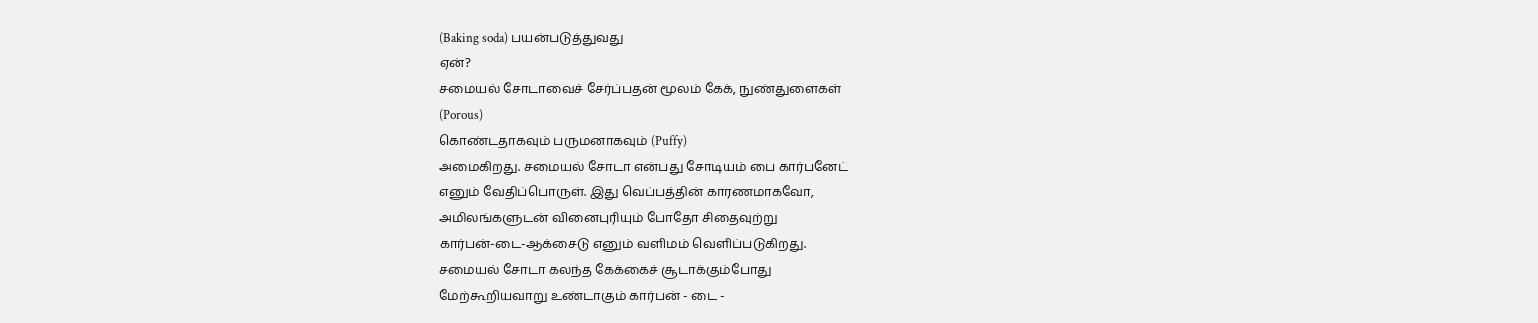(Baking soda) பயன்படுத்துவது
ஏன்?
சமையல் சோடாவைச் சேர்ப்பதன் மூலம் கேக், நுண்துளைகள்
(Porous)
கொண்டதாகவும் பருமனாகவும் (Puffy)
அமைகிறது. சமையல் சோடா என்பது சோடியம் பை கார்பனேட்
எனும் வேதிப்பொருள். இது வெப்பத்தின் காரணமாகவோ,
அமிலங்களுடன் வினைபுரியும் போதோ சிதைவுற்று
கார்பன்-டை-ஆக்சைடு எனும் வளிமம் வெளிப்படுகிறது.
சமையல் சோடா கலந்த கேக்கைச் சூடாக்கும்போது
மேற்கூறியவாறு உண்டாகும் கார்பன் - டை -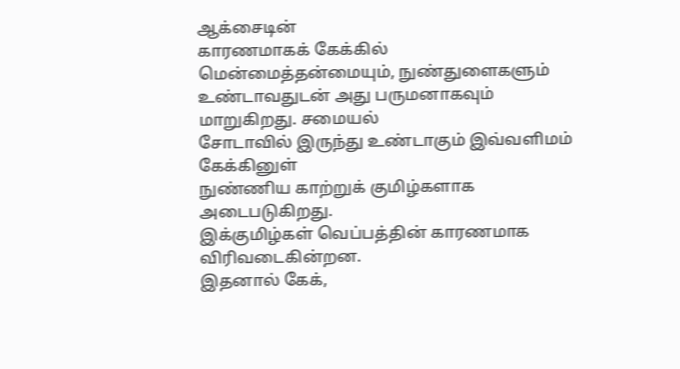ஆக்சைடின்
காரணமாகக் கேக்கில் மென்மைத்தன்மையும், நுண்துளைகளும்
உண்டாவதுடன் அது பருமனாகவும் மாறுகிறது. சமையல்
சோடாவில் இருந்து உண்டாகும் இவ்வளிமம் கேக்கினுள்
நுண்ணிய காற்றுக் குமிழ்களாக அடைபடுகிறது.
இக்குமிழ்கள் வெப்பத்தின் காரணமாக விரிவடைகின்றன.
இதனால் கேக்,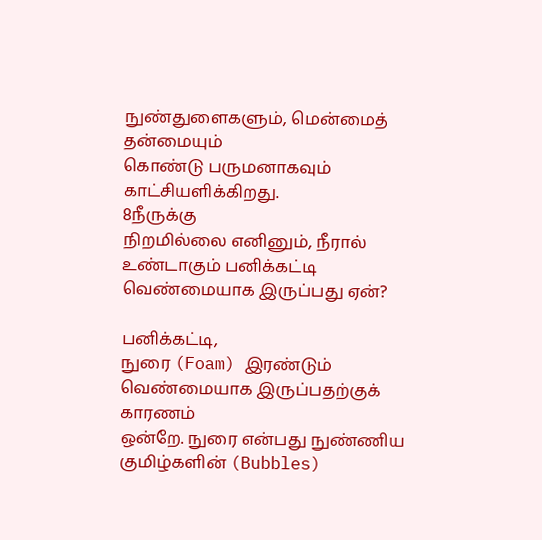நுண்துளைகளும், மென்மைத் தன்மையும்
கொண்டு பருமனாகவும் காட்சியளிக்கிறது.
8நீருக்கு
நிறமில்லை எனினும், நீரால் உண்டாகும் பனிக்கட்டி
வெண்மையாக இருப்பது ஏன்?

பனிக்கட்டி,
நுரை (Foam) இரண்டும் வெண்மையாக இருப்பதற்குக் காரணம்
ஒன்றே. நுரை என்பது நுண்ணிய குமிழ்களின் (Bubbles)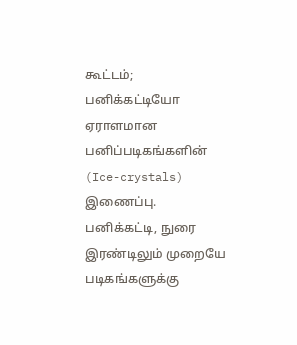கூட்டம்; பனிக்கட்டியோ ஏராளமான பனிப்படிகங்களின்
(Ice-crystals)
இணைப்பு. பனிக்கட்டி, நுரை இரண்டிலும் முறையே படிகங்களுக்கு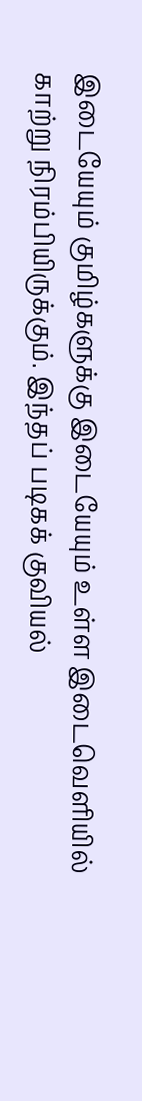இடையேயும் குமிழ்களுக்கு இடையேயும் உள்ள இடைவெளியில்
காற்று நிரம்பியிருக்கும். இந்தப் படிகக் குவியல்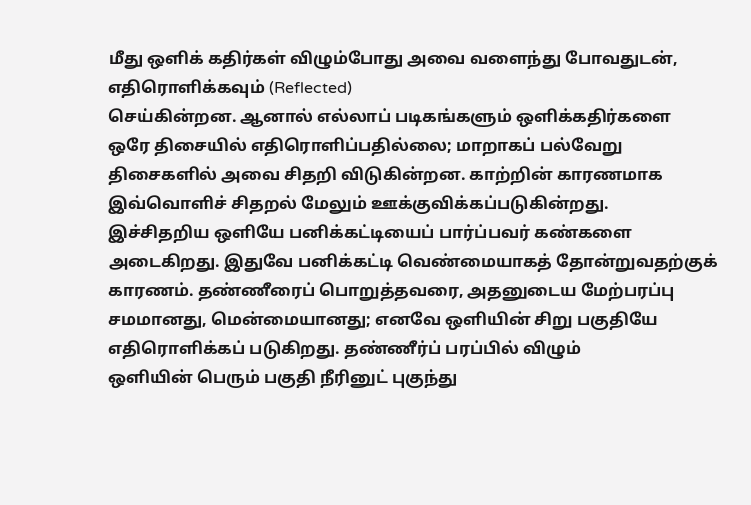மீது ஒளிக் கதிர்கள் விழும்போது அவை வளைந்து போவதுடன்,
எதிரொளிக்கவும் (Reflected)
செய்கின்றன. ஆனால் எல்லாப் படிகங்களும் ஒளிக்கதிர்களை
ஒரே திசையில் எதிரொளிப்பதில்லை; மாறாகப் பல்வேறு
திசைகளில் அவை சிதறி விடுகின்றன. காற்றின் காரணமாக
இவ்வொளிச் சிதறல் மேலும் ஊக்குவிக்கப்படுகின்றது.
இச்சிதறிய ஒளியே பனிக்கட்டியைப் பார்ப்பவர் கண்களை
அடைகிறது. இதுவே பனிக்கட்டி வெண்மையாகத் தோன்றுவதற்குக்
காரணம். தண்ணீரைப் பொறுத்தவரை, அதனுடைய மேற்பரப்பு
சமமானது, மென்மையானது; எனவே ஒளியின் சிறு பகுதியே
எதிரொளிக்கப் படுகிறது. தண்ணீர்ப் பரப்பில் விழும்
ஒளியின் பெரும் பகுதி நீரினுட் புகுந்து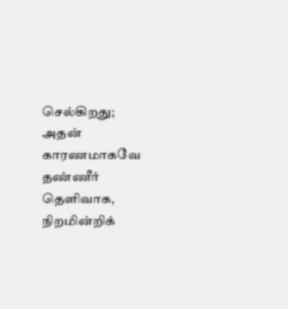செல்கிறது;
அதன் காரணமாகவே தண்ணீர் தெளிவாக, நிறமின்றிக்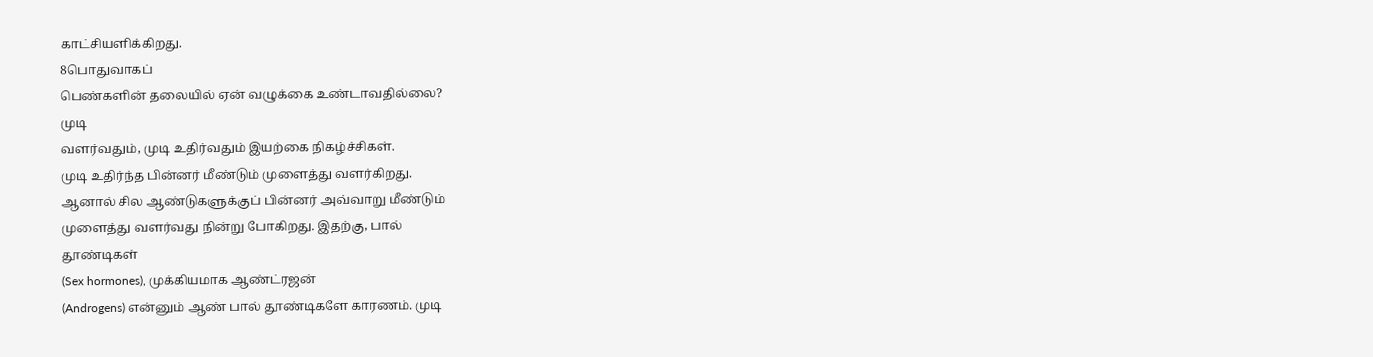காட்சியளிக்கிறது.
8பொதுவாகப்
பெண்களின் தலையில் ஏன் வழுக்கை உண்டாவதில்லை?
முடி
வளர்வதும், முடி உதிர்வதும் இயற்கை நிகழ்ச்சிகள்.
முடி உதிர்ந்த பின்னர் மீண்டும் முளைத்து வளர்கிறது.
ஆனால் சில ஆண்டுகளுக்குப் பின்னர் அவ்வாறு மீண்டும்
முளைத்து வளர்வது நின்று போகிறது. இதற்கு, பால்
தூண்டிகள்
(Sex hormones), முக்கியமாக ஆண்ட்ரஜன்
(Androgens) என்னும் ஆண் பால் தூண்டிகளே காரணம். முடி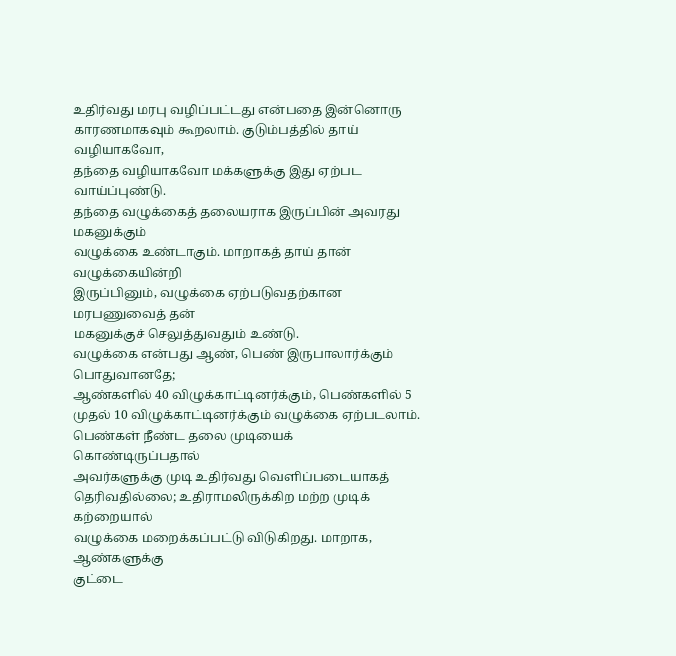உதிர்வது மரபு வழிப்பட்டது என்பதை இன்னொரு
காரணமாகவும் கூறலாம். குடும்பத்தில் தாய் வழியாகவோ,
தந்தை வழியாகவோ மக்களுக்கு இது ஏற்பட வாய்ப்புண்டு.
தந்தை வழுக்கைத் தலையராக இருப்பின் அவரது மகனுக்கும்
வழுக்கை உண்டாகும். மாறாகத் தாய் தான் வழுக்கையின்றி
இருப்பினும், வழுக்கை ஏற்படுவதற்கான மரபணுவைத் தன்
மகனுக்குச் செலுத்துவதும் உண்டு.
வழுக்கை என்பது ஆண், பெண் இருபாலார்க்கும் பொதுவானதே;
ஆண்களில் 40 விழுக்காட்டினர்க்கும், பெண்களில் 5
முதல் 10 விழுக்காட்டினர்க்கும் வழுக்கை ஏற்படலாம்.
பெண்கள் நீண்ட தலை முடியைக் கொண்டிருப்பதால்
அவர்களுக்கு முடி உதிர்வது வெளிப்படையாகத்
தெரிவதில்லை; உதிராமலிருக்கிற மற்ற முடிக் கற்றையால்
வழுக்கை மறைக்கப்பட்டு விடுகிறது. மாறாக, ஆண்களுக்கு
குட்டை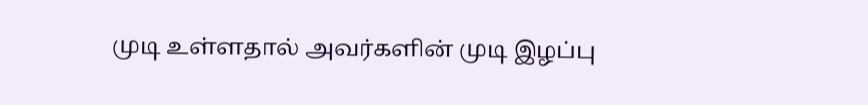முடி உள்ளதால் அவர்களின் முடி இழப்பு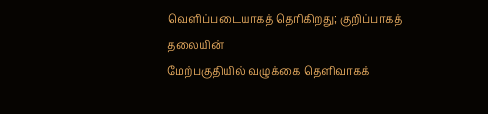வெளிப்படையாகத் தெரிகிறது; குறிப்பாகத் தலையின்
மேற்பகுதியில் வழுக்கை தெளிவாகக்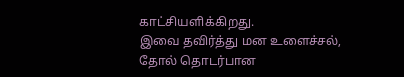காட்சியளிக்கிறது.
இவை தவிர்த்து மன உளைச்சல், தோல் தொடர்பான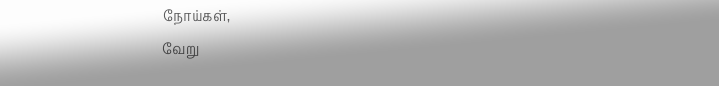நோய்கள்,
வேறு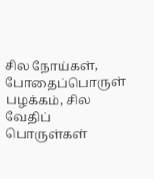சில நோய்கள், போதைப்பொருள் பழக்கம், சில வேதிப்
பொருள்கள்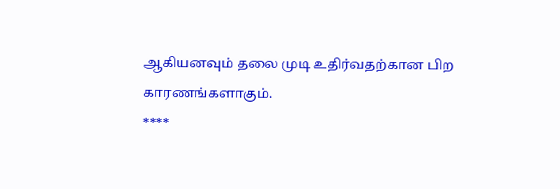ஆகியனவும் தலை முடி உதிர்வதற்கான பிற
காரணங்களாகும்.
****